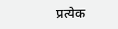प्रत्येक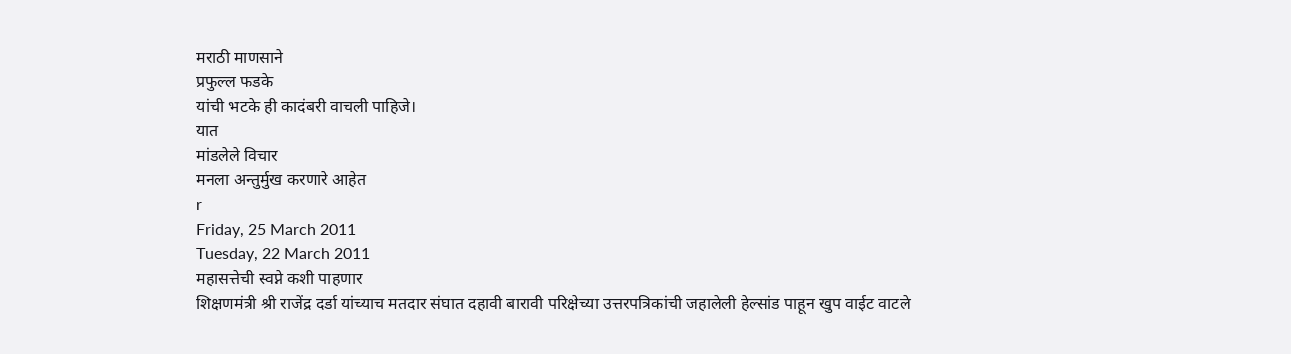मराठी माणसाने
प्रफुल्ल फडके
यांची भटके ही कादंबरी वाचली पाहिजे।
यात
मांडलेले विचार
मनला अन्तुर्मुख करणारे आहेत
r
Friday, 25 March 2011
Tuesday, 22 March 2011
महासत्तेची स्वप्ने कशी पाहणार
शिक्षणमंत्री श्री राजेंद्र दर्डा यांच्याच मतदार संघात दहावी बारावी परिक्षेच्या उत्तरपत्रिकांची जहालेली हेल्सांड पाहून खुप वाईट वाटले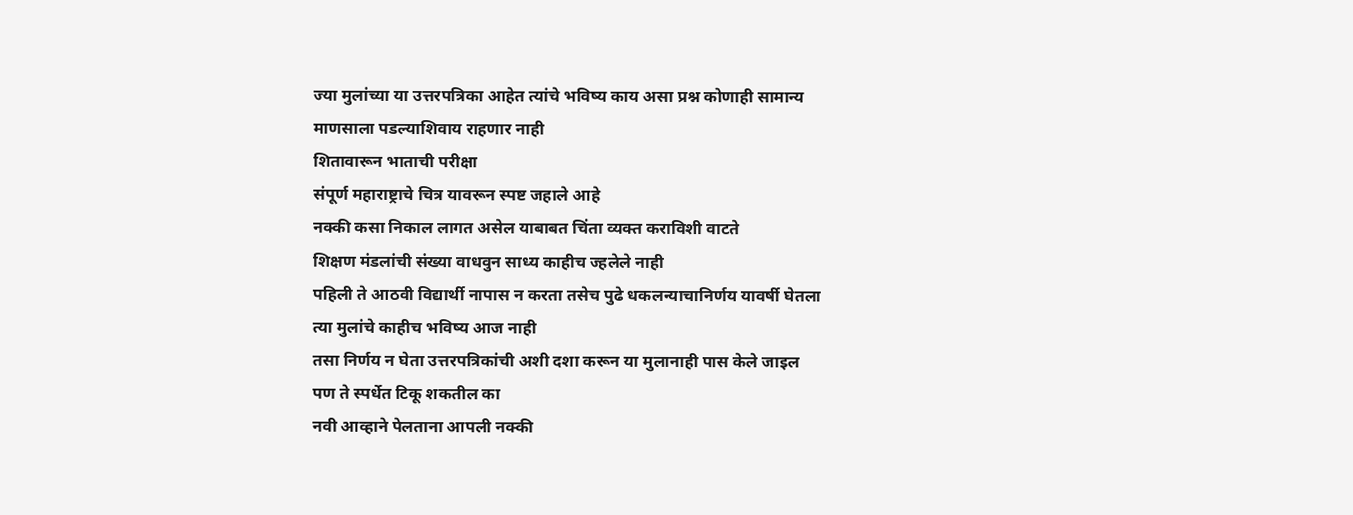ज्या मुलांच्या या उत्तरपत्रिका आहेत त्यांचे भविष्य काय असा प्रश्न कोणाही सामान्य माणसाला पडल्याशिवाय राहणार नाही
शितावारून भाताची परीक्षा
संपूर्ण महाराष्ट्राचे चित्र यावरून स्पष्ट जहाले आहे
नक्की कसा निकाल लागत असेल याबाबत चिंता व्यक्त कराविशी वाटते
शिक्षण मंडलांची संख्या वाधवुन साध्य काहीच ज्हलेले नाही
पहिली ते आठवी विद्यार्थी नापास न करता तसेच पुढे धकलन्याचानिर्णय यावर्षी घेतला
त्या मुलांचे काहीच भविष्य आज नाही
तसा निर्णय न घेता उत्तरपत्रिकांची अशी दशा करून या मुलानाही पास केले जाइल
पण ते स्पर्धेत टिकू शकतील का
नवी आव्हाने पेलताना आपली नक्की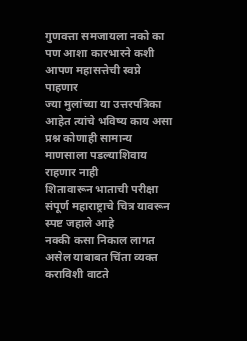गुणवत्ता समजायला नको का
पण आशा कारभारने कशी आपण महासत्तेची स्वप्ने पाहणार
ज्या मुलांच्या या उत्तरपत्रिका आहेत त्यांचे भविष्य काय असा प्रश्न कोणाही सामान्य माणसाला पडल्याशिवाय राहणार नाही
शितावारून भाताची परीक्षा
संपूर्ण महाराष्ट्राचे चित्र यावरून स्पष्ट जहाले आहे
नक्की कसा निकाल लागत असेल याबाबत चिंता व्यक्त कराविशी वाटते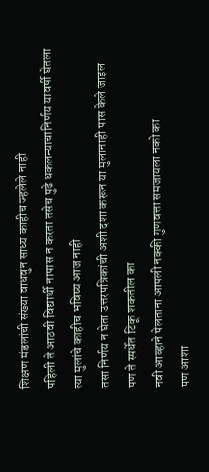शिक्षण मंडलांची संख्या वाधवुन साध्य काहीच ज्हलेले नाही
पहिली ते आठवी विद्यार्थी नापास न करता तसेच पुढे धकलन्याचानिर्णय यावर्षी घेतला
त्या मुलांचे काहीच भविष्य आज नाही
तसा निर्णय न घेता उत्तरपत्रिकांची अशी दशा करून या मुलानाही पास केले जाइल
पण ते स्पर्धेत टिकू शकतील का
नवी आव्हाने पेलताना आपली नक्की गुणवत्ता समजायला नको का
पण आशा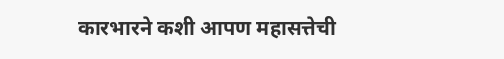कारभारने कशी आपण महासत्तेची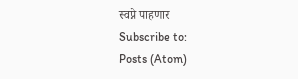स्वप्ने पाहणार
Subscribe to:
Posts (Atom)